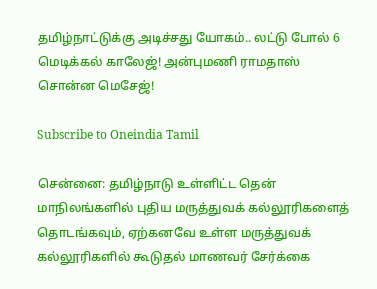தமிழ்நாட்டுக்கு அடிச்சது யோகம்.. லட்டு போல் 6 மெடிக்கல் காலேஜ்! அன்புமணி ராமதாஸ் சொன்ன மெசேஜ்!

Subscribe to Oneindia Tamil

சென்னை: தமிழ்நாடு உள்ளிட்ட தென் மாநிலங்களில் புதிய மருத்துவக் கல்லூரிகளைத் தொடங்கவும், ஏற்கனவே உள்ள மருத்துவக் கல்லூரிகளில் கூடுதல் மாணவர் சேர்க்கை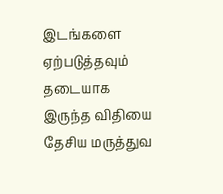இடங்களை ஏற்படுத்தவும் தடையாக இருந்த விதியை தேசிய மருத்துவ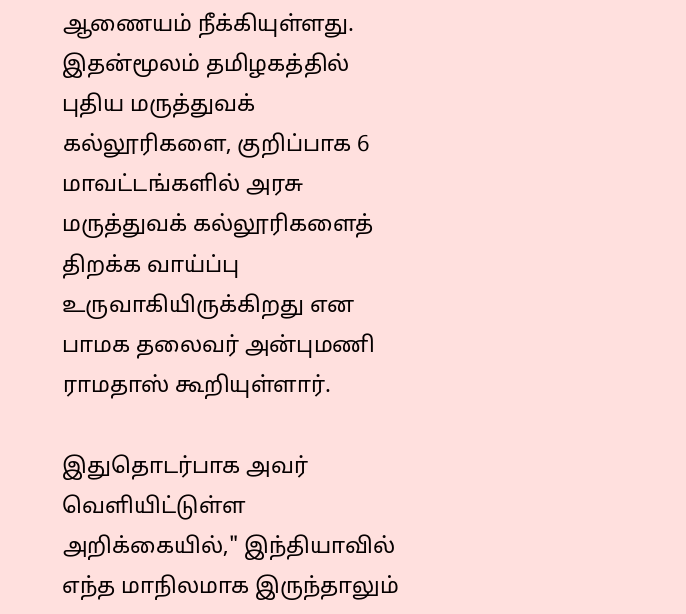ஆணையம் நீக்கியுள்ளது. இதன்மூலம் தமிழகத்தில் புதிய மருத்துவக் கல்லூரிகளை, குறிப்பாக 6 மாவட்டங்களில் அரசு மருத்துவக் கல்லூரிகளைத் திறக்க வாய்ப்பு உருவாகியிருக்கிறது என பாமக தலைவர் அன்புமணி ராமதாஸ் கூறியுள்ளார்.

இதுதொடர்பாக அவர் வெளியிட்டுள்ள அறிக்கையில்," இந்தியாவில் எந்த மாநிலமாக இருந்தாலும்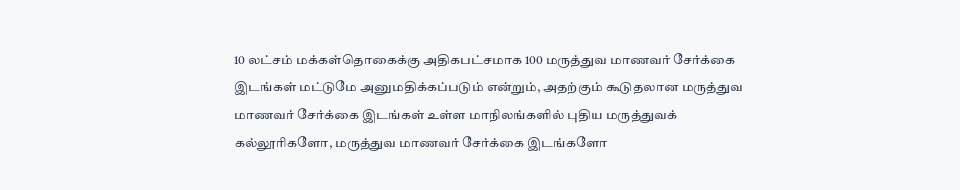10 லட்சம் மக்கள்தொகைக்கு அதிகபட்சமாக 100 மருத்துவ மாணவர் சேர்க்கை இடங்கள் மட்டுமே அனுமதிக்கப்படும் என்றும், அதற்கும் கூடுதலான மருத்துவ மாணவர் சேர்க்கை இடங்கள் உள்ள மாநிலங்களில் புதிய மருத்துவக் கல்லூரிகளோ, மருத்துவ மாணவர் சேர்க்கை இடங்களோ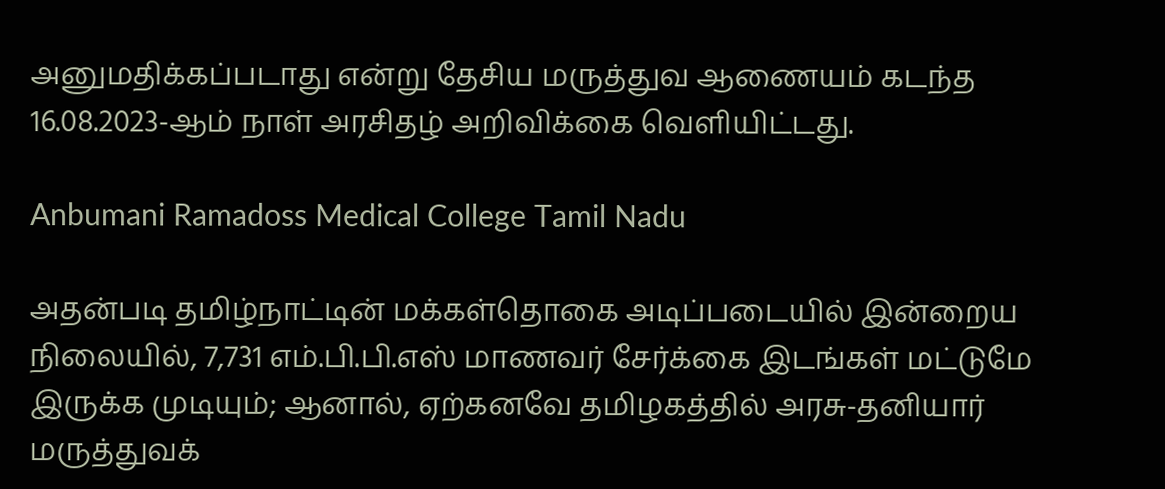அனுமதிக்கப்படாது என்று தேசிய மருத்துவ ஆணையம் கடந்த 16.08.2023-ஆம் நாள் அரசிதழ் அறிவிக்கை வெளியிட்டது.

Anbumani Ramadoss Medical College Tamil Nadu

அதன்படி தமிழ்நாட்டின் மக்கள்தொகை அடிப்படையில் இன்றைய நிலையில், 7,731 எம்.பி.பி.எஸ் மாணவர் சேர்க்கை இடங்கள் மட்டுமே இருக்க முடியும்; ஆனால், ஏற்கனவே தமிழகத்தில் அரசு-தனியார் மருத்துவக்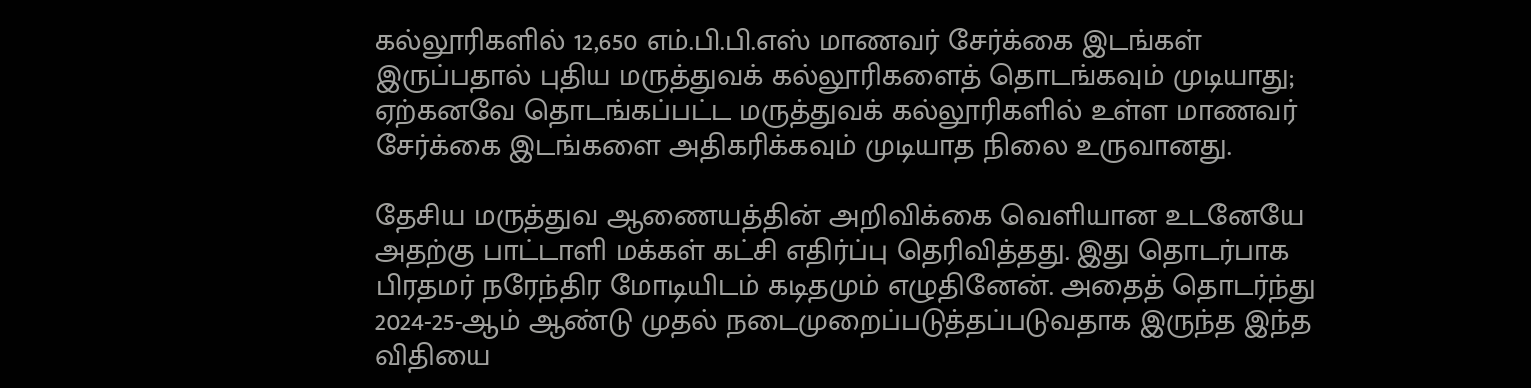கல்லூரிகளில் 12,650 எம்.பி.பி.எஸ் மாணவர் சேர்க்கை இடங்கள் இருப்பதால் புதிய மருத்துவக் கல்லூரிகளைத் தொடங்கவும் முடியாது; ஏற்கனவே தொடங்கப்பட்ட மருத்துவக் கல்லூரிகளில் உள்ள மாணவர் சேர்க்கை இடங்களை அதிகரிக்கவும் முடியாத நிலை உருவானது.

தேசிய மருத்துவ ஆணையத்தின் அறிவிக்கை வெளியான உடனேயே அதற்கு பாட்டாளி மக்கள் கட்சி எதிர்ப்பு தெரிவித்தது. இது தொடர்பாக பிரதமர் நரேந்திர மோடியிடம் கடிதமும் எழுதினேன். அதைத் தொடர்ந்து 2024-25-ஆம் ஆண்டு முதல் நடைமுறைப்படுத்தப்படுவதாக இருந்த இந்த விதியை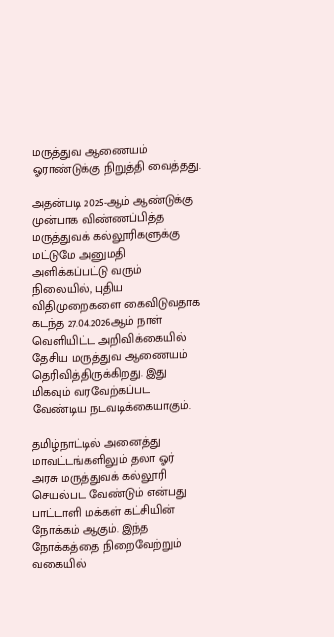மருத்துவ ஆணையம் ஓராண்டுக்கு நிறுத்தி வைத்தது.

அதன்படி 2025-ஆம் ஆண்டுக்கு முன்பாக விண்ணப்பித்த மருத்துவக் கல்லூரிகளுக்கு மட்டுமே அனுமதி அளிக்கப்பட்டு வரும் நிலையில், புதிய விதிமுறைகளை கைவிடுவதாக கடந்த 27.04.2026ஆம் நாள் வெளியிட்ட அறிவிக்கையில் தேசிய மருத்துவ ஆணையம் தெரிவித்திருக்கிறது. இது மிகவும் வரவேற்கப்பட வேண்டிய நடவடிக்கையாகும்.

தமிழ்நாட்டில் அனைத்து மாவட்டங்களிலும் தலா ஓர் அரசு மருத்துவக் கல்லூரி செயல்பட வேண்டும் என்பது பாட்டாளி மக்கள் கட்சியின் நோக்கம் ஆகும். இந்த நோக்கத்தை நிறைவேற்றும் வகையில்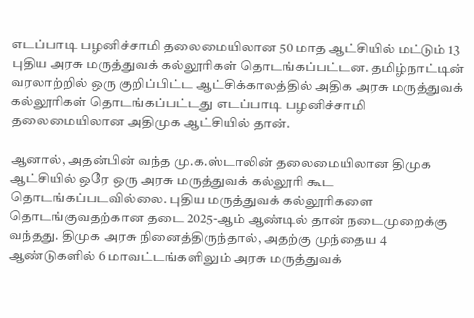எடப்பாடி பழனிச்சாமி தலைமையிலான 50 மாத ஆட்சியில் மட்டும் 13 புதிய அரசு மருத்துவக் கல்லூரிகள் தொடங்கப்பட்டன. தமிழ்நாட்டின் வரலாற்றில் ஒரு குறிப்பிட்ட ஆட்சிக்காலத்தில் அதிக அரசு மருத்துவக் கல்லூரிகள் தொடங்கப்பட்டது எடப்பாடி பழனிச்சாமி தலைமையிலான அதிமுக ஆட்சியில் தான்.

ஆனால், அதன்பின் வந்த மு.க.ஸ்டாலின் தலைமையிலான திமுக ஆட்சியில் ஒரே ஒரு அரசு மருத்துவக் கல்லூரி கூட தொடங்கப்படவில்லை. புதிய மருத்துவக் கல்லூரிகளை தொடங்குவதற்கான தடை 2025-ஆம் ஆண்டில் தான் நடைமுறைக்கு வந்தது. திமுக அரசு நினைத்திருந்தால், அதற்கு முந்தைய 4 ஆண்டுகளில் 6 மாவட்டங்களிலும் அரசு மருத்துவக்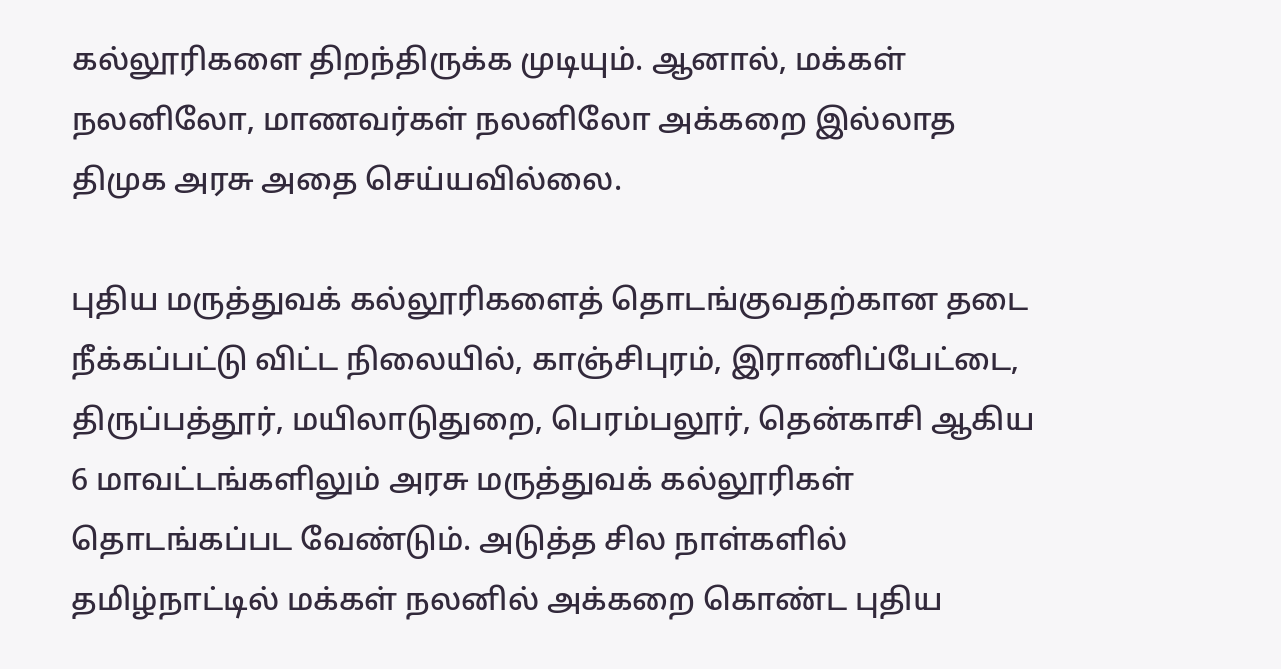கல்லூரிகளை திறந்திருக்க முடியும். ஆனால், மக்கள் நலனிலோ, மாணவர்கள் நலனிலோ அக்கறை இல்லாத திமுக அரசு அதை செய்யவில்லை.

புதிய மருத்துவக் கல்லூரிகளைத் தொடங்குவதற்கான தடை நீக்கப்பட்டு விட்ட நிலையில், காஞ்சிபுரம், இராணிப்பேட்டை, திருப்பத்தூர், மயிலாடுதுறை, பெரம்பலூர், தென்காசி ஆகிய 6 மாவட்டங்களிலும் அரசு மருத்துவக் கல்லூரிகள் தொடங்கப்பட வேண்டும். அடுத்த சில நாள்களில் தமிழ்நாட்டில் மக்கள் நலனில் அக்கறை கொண்ட புதிய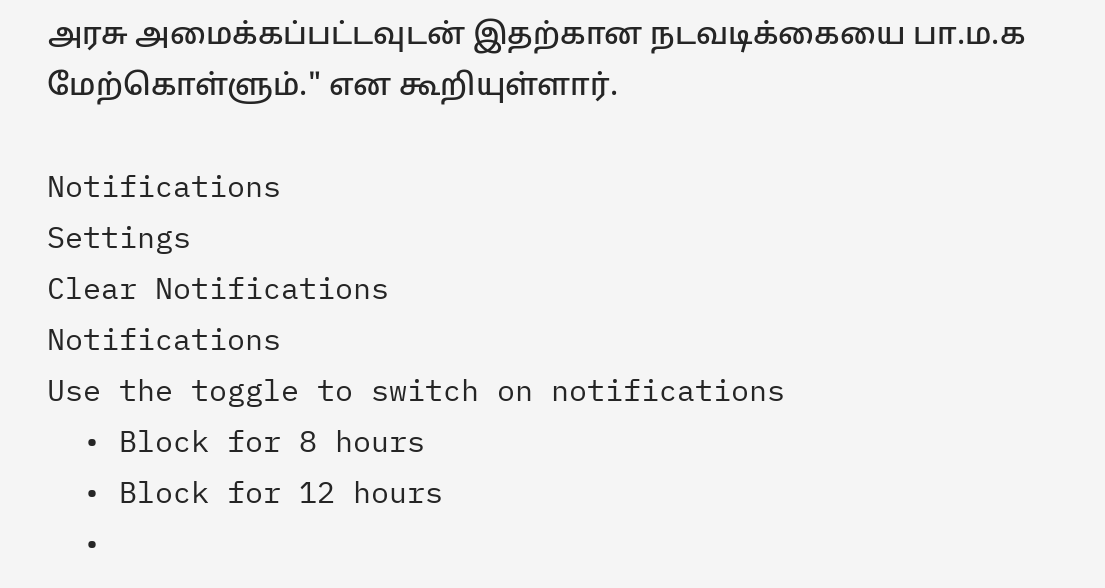அரசு அமைக்கப்பட்டவுடன் இதற்கான நடவடிக்கையை பா.ம.க மேற்கொள்ளும்." என கூறியுள்ளார்.

Notifications
Settings
Clear Notifications
Notifications
Use the toggle to switch on notifications
  • Block for 8 hours
  • Block for 12 hours
  •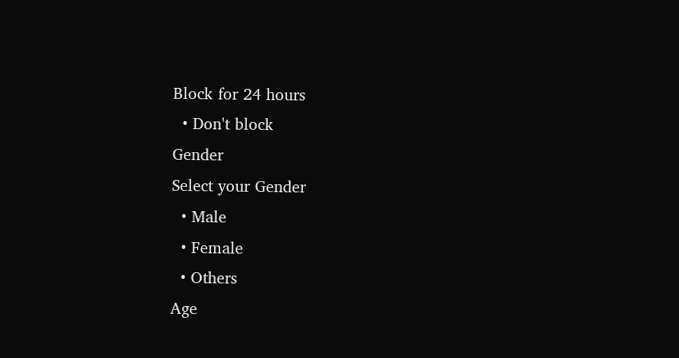Block for 24 hours
  • Don't block
Gender
Select your Gender
  • Male
  • Female
  • Others
Age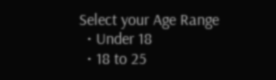Select your Age Range
  • Under 18
  • 18 to 25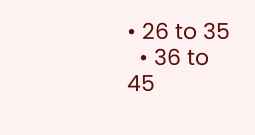• 26 to 35
  • 36 to 45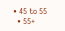• 45 to 55
  • 55+